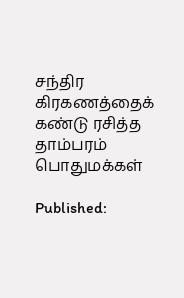சந்திர கிரகணத்தைக் கண்டு ரசித்த தாம்பரம் பொதுமக்கள்

Published: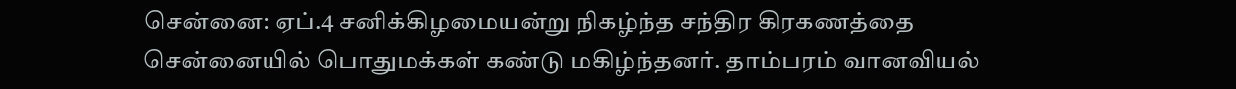சென்னை: ஏப்.4 சனிக்கிழமையன்று நிகழ்ந்த சந்திர கிரகணத்தை சென்னையில் பொதுமக்கள் கண்டு மகிழ்ந்தனர். தாம்பரம் வானவியல்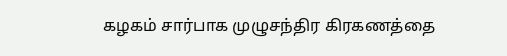கழகம் சார்பாக முழுசந்திர கிரகணத்தை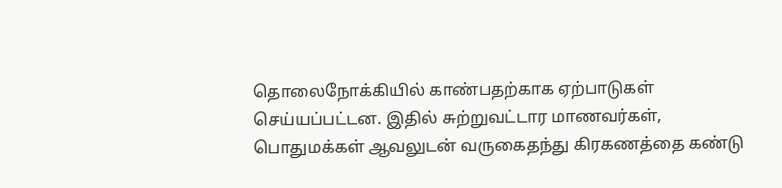தொலைநோக்கியில் காண்பதற்காக ஏற்பாடுகள் செய்யப்பட்டன. இதில் சுற்றுவட்டார மாணவர்கள், பொதுமக்கள் ஆவலுடன் வருகைதந்து கிரகணத்தை கண்டு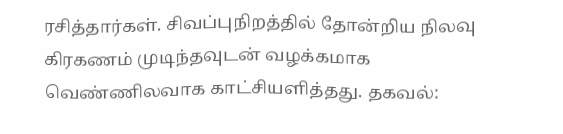ரசித்தார்கள். சிவப்புநிறத்தில் தோன்றிய நிலவு கிரகணம் முடிந்தவுடன் வழக்கமாக வெண்ணிலவாக காட்சியளித்தது. தகவல்: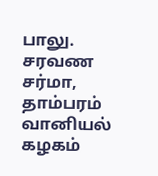பாலு. சரவண சர்மா, தாம்பரம் வானியல் கழகம்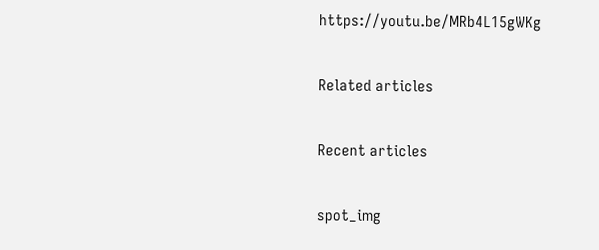https://youtu.be/MRb4L15gWKg

Related articles

Recent articles

spot_img